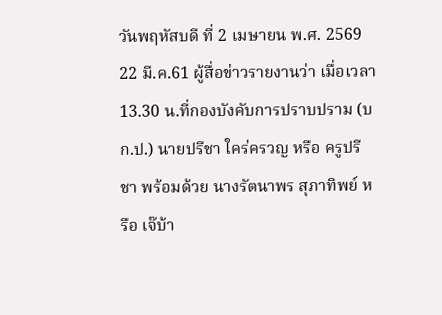วันพฤหัสบดี ที่ 2 เมษายน พ.ศ. 2569
22 มี.ค.61 ผู้สื่อข่าวรายงานว่า เมื่อเวลา 13.30 น.ที่กองบังคับการปราบปราม (บก.ป.) นายปรีชา ใคร่ครวญ หรือ ครูปรีชา พร้อมด้วย นางรัตนาพร สุภาทิพย์ หรือ เจ๊บ้า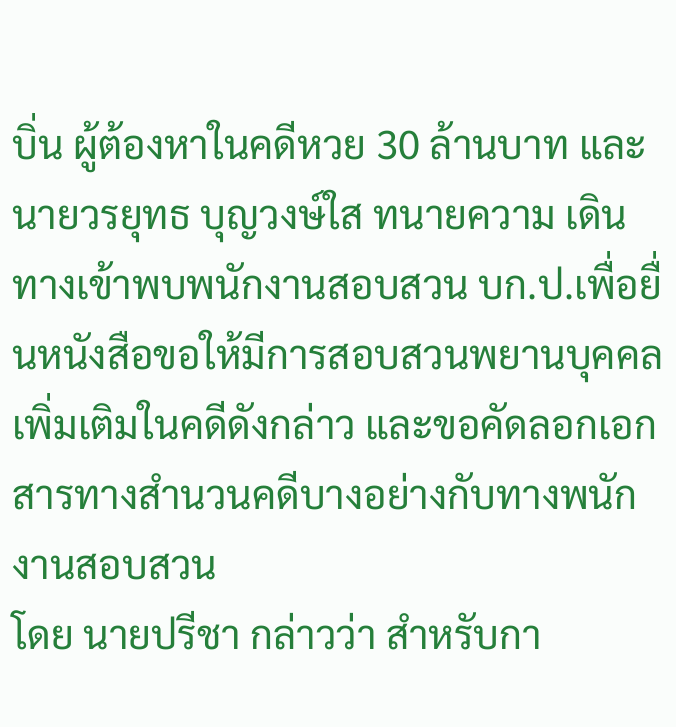บิ่น ผู้ต้องหาในคดีหวย 30 ล้านบาท และนายวรยุทธ บุญวงษ์ใส ทนายความ เดินทางเข้าพบพนักงานสอบสวน บก.ป.เพื่อยื่นหนังสือขอให้มีการสอบสวนพยานบุคคลเพิ่มเติมในคดีดังกล่าว และขอคัดลอกเอกสารทางสำนวนคดีบางอย่างกับทางพนักงานสอบสวน
โดย นายปรีชา กล่าวว่า สำหรับกา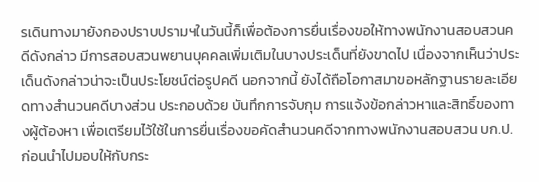รเดินทางมายังกองปราบปรามฯในวันนี้ก็เพื่อต้องการยื่นเรื่องขอให้ทางพนักงานสอบสวนคดีดังกล่าว มีการสอบสวนพยานบุคคลเพิ่มเติมในบางประเด็นที่ยังขาดไป เนื่องจากเห็นว่าประเด็นดังกล่าวน่าจะเป็นประโยชน์ต่อรูปคดี นอกจากนี้ ยังได้ถือโอกาสมาขอหลักฐานรายละเอียดทางสำนวนคดีบางส่วน ประกอบด้วย บันทึกการจับกุม การแจ้งข้อกล่าวหาและสิทธิ์ของทางผู้ต้องหา เพื่อเตรียมไว้ใช้ในการยื่นเรื่องขอคัดสำนวนคดีจากทางพนักงานสอบสวน บก.ป.ก่อนนำไปมอบให้กับกระ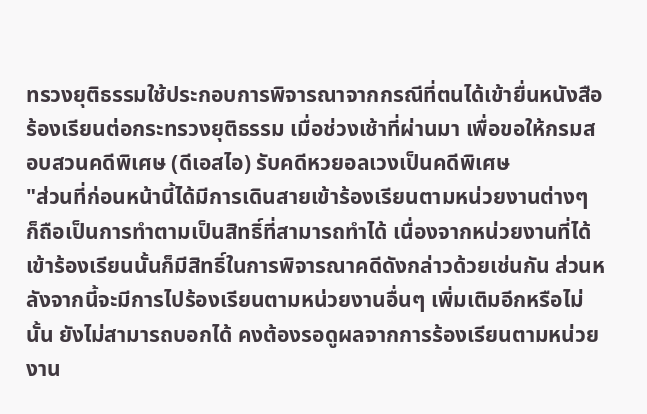ทรวงยุติธรรมใช้ประกอบการพิจารณาจากกรณีที่ตนได้เข้ายื่นหนังสือร้องเรียนต่อกระทรวงยุติธรรม เมื่อช่วงเช้าที่ผ่านมา เพื่อขอให้กรมสอบสวนคดีพิเศษ (ดีเอสไอ) รับคดีหวยอลเวงเป็นคดีพิเศษ
"ส่วนที่ก่อนหน้านี้ได้มีการเดินสายเข้าร้องเรียนตามหน่วยงานต่างๆ ก็ถือเป็นการทำตามเป็นสิทธิ์ที่สามารถทำได้ เนื่องจากหน่วยงานที่ได้เข้าร้องเรียนนั้นก็มีสิทธิ์ในการพิจารณาคดีดังกล่าวด้วยเช่นกัน ส่วนหลังจากนี้จะมีการไปร้องเรียนตามหน่วยงานอื่นๆ เพิ่มเติมอีกหรือไม่นั้น ยังไม่สามารถบอกได้ คงต้องรอดูผลจากการร้องเรียนตามหน่วยงาน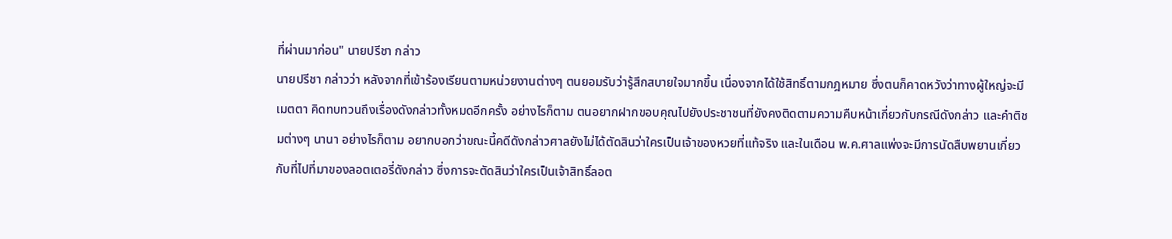ที่ผ่านมาก่อน" นายปรีชา กล่าว
นายปรีชา กล่าวว่า หลังจากที่เข้าร้องเรียนตามหน่วยงานต่างๆ ตนยอมรับว่ารู้สึกสบายใจมากขึ้น เนื่องจากได้ใช้สิทธิ์ตามกฎหมาย ซึ่งตนก็คาดหวังว่าทางผู้ใหญ่จะมีเมตตา คิดทบทวนถึงเรื่องดังกล่าวทั้งหมดอีกครั้ง อย่างไรก็ตาม ตนอยากฝากขอบคุณไปยังประชาชนที่ยังคงติดตามความคืบหน้าเกี่ยวกับกรณีดังกล่าว และคำติชมต่างๆ นานา อย่างไรก็ตาม อยากบอกว่าขณะนี้คดีดังกล่าวศาลยังไม่ได้ตัดสินว่าใครเป็นเจ้าของหวยที่แท้จริง และในเดือน พ.ค.ศาลแพ่งจะมีการนัดสืบพยานเกี่ยวกับที่ไปที่มาของลอตเตอรี่ดังกล่าว ซึ่งการจะตัดสินว่าใครเป็นเจ้าสิทธิ์ลอต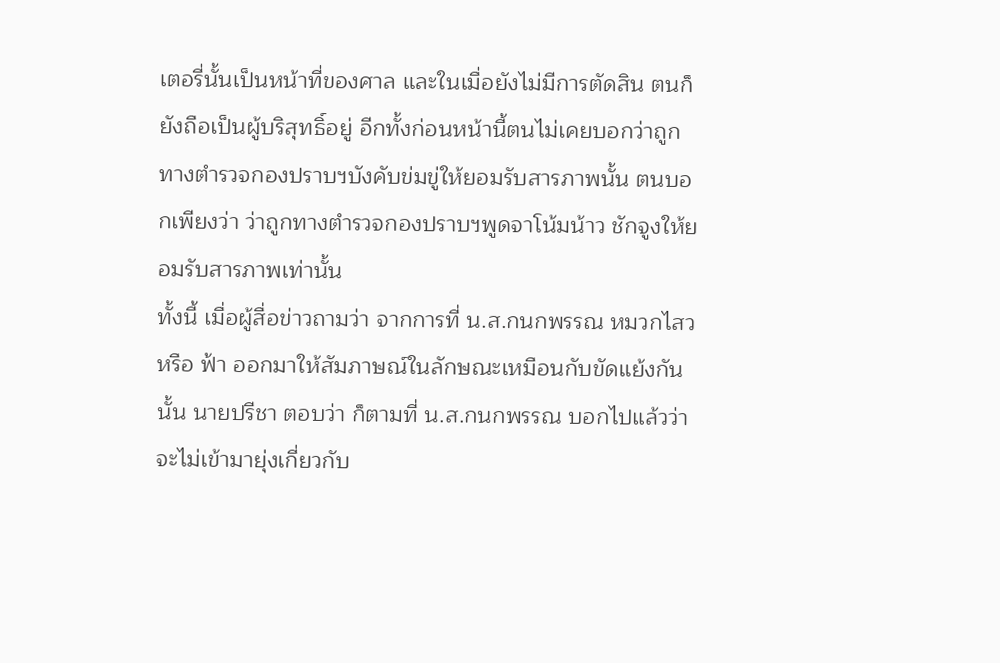เตอรี่นั้นเป็นหน้าที่ของศาล และในเมื่อยังไม่มีการตัดสิน ตนก็ยังถือเป็นผู้บริสุทธิ์อยู่ อีกทั้งก่อนหน้านี้ตนไม่เคยบอกว่าถูกทางตำรวจกองปราบฯบังคับข่มขู่ให้ยอมรับสารภาพนั้น ตนบอกเพียงว่า ว่าถูกทางตำรวจกองปราบฯพูดจาโน้มน้าว ชักจูงให้ยอมรับสารภาพเท่านั้น
ทั้งนี้ เมื่อผู้สื่อข่าวถามว่า จากการที่ น.ส.กนกพรรณ หมวกไสว หรือ ฟ้า ออกมาให้สัมภาษณ์ในลักษณะเหมือนกับขัดแย้งกันนั้น นายปรีชา ตอบว่า ก็ตามที่ น.ส.กนกพรรณ บอกไปแล้วว่าจะไม่เข้ามายุ่งเกี่ยวกับ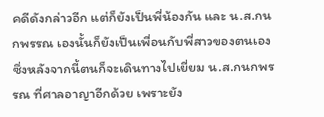คดีดังกล่าวอีก แต่ก็ยังเป็นพี่น้องกัน และ น.ส.กนกพรรณ เองนั้นก็ยังเป็นเพื่อนกับพี่สาวของตนเอง ซึ่งหลังจากนี้ตนก็จะเดินทางไปเยี่ยม น.ส.กนกพรรณ ที่ศาลอาญาอีกด้วย เพราะยัง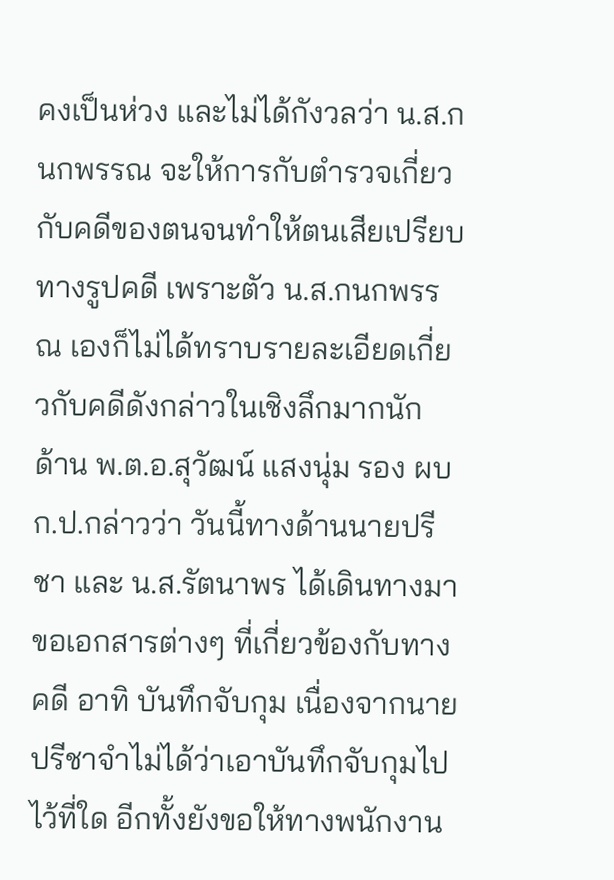คงเป็นห่วง และไม่ได้กังวลว่า น.ส.กนกพรรณ จะให้การกับตำรวจเกี่ยวกับคดีของตนจนทำให้ตนเสียเปรียบทางรูปคดี เพราะตัว น.ส.กนกพรรณ เองก็ไม่ได้ทราบรายละเอียดเกี่ยวกับคดีดังกล่าวในเชิงลึกมากนัก
ด้าน พ.ต.อ.สุวัฒน์ แสงนุ่ม รอง ผบก.ป.กล่าวว่า วันนี้ทางด้านนายปรีชา และ น.ส.รัตนาพร ได้เดินทางมาขอเอกสารต่างๆ ที่เกี่ยวข้องกับทางคดี อาทิ บันทึกจับกุม เนื่องจากนายปรีชาจำไม่ได้ว่าเอาบันทึกจับกุมไปไว้ที่ใด อีกทั้งยังขอให้ทางพนักงาน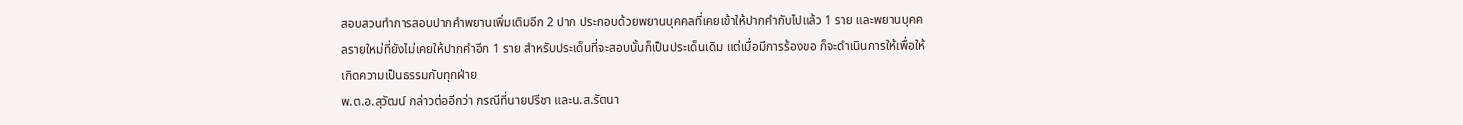สอบสวนทำการสอบปากคำพยานเพิ่มเติมอีก 2 ปาก ประกอบด้วยพยานบุคคลที่เคยเข้าให้ปากคำกับไปแล้ว 1 ราย และพยานบุคคลรายใหม่ที่ยังไม่เคยให้ปากคำอีก 1 ราย สำหรับประเด็นที่จะสอบนั้นก็เป็นประเด็นเดิม แต่เมื่อมีการร้องขอ ก็จะดำเนินการให้เพื่อให้เกิดความเป็นธรรมกับทุกฝ่าย
พ.ต.อ.สุวัฒน์ กล่าวต่ออีกว่า กรณีที่นายปรีชา และน.ส.รัตนา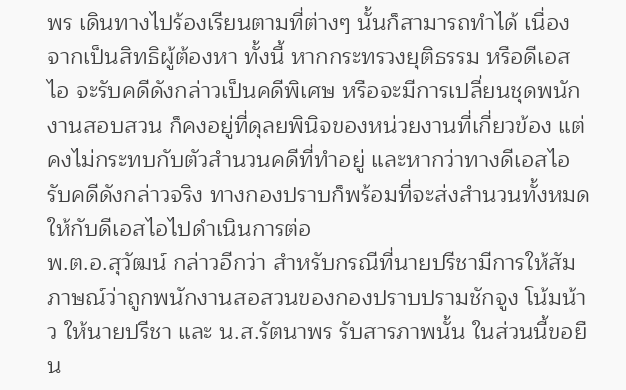พร เดินทางไปร้องเรียนตามที่ต่างๆ นั้นก็สามารถทำได้ เนื่องจากเป็นสิทธิผู้ต้องหา ทั้งนี้ หากกระทรวงยุติธรรม หรือดีเอสไอ จะรับคดีดังกล่าวเป็นคดีพิเศษ หรือจะมีการเปลี่ยนชุดพนักงานสอบสวน ก็คงอยู่ที่ดุลยพินิจของหน่วยงานที่เกี่ยวข้อง แต่คงไม่กระทบกับตัวสำนวนคดีที่ทำอยู่ และหากว่าทางดีเอสไอรับคดีดังกล่าวจริง ทางกองปราบก็พร้อมที่จะส่งสำนวนทั้งหมดให้กับดีเอสไอไปดำเนินการต่อ
พ.ต.อ.สุวัฒน์ กล่าวอีกว่า สำหรับกรณีที่นายปรีชามีการให้สัมภาษณ์ว่าถูกพนักงานสอสวนของกองปราบปรามชักจูง โน้มน้าว ให้นายปรีชา และ น.ส.รัตนาพร รับสารภาพนั้น ในส่วนนี้ขอยืน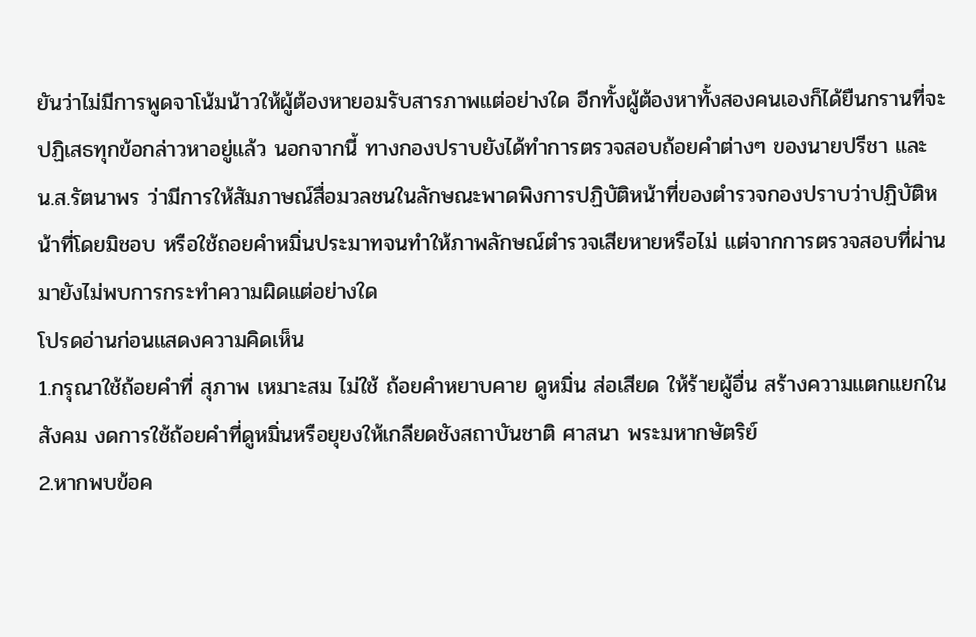ยันว่าไม่มีการพูดจาโน้มน้าวให้ผู้ต้องหายอมรับสารภาพแต่อย่างใด อีกทั้งผู้ต้องหาทั้งสองคนเองก็ได้ยืนกรานที่จะปฏิเสธทุกข้อกล่าวหาอยู่แล้ว นอกจากนี้ ทางกองปราบยังได้ทำการตรวจสอบถ้อยคำต่างๆ ของนายปรีชา และ น.ส.รัตนาพร ว่ามีการให้สัมภาษณ์สื่อมวลชนในลักษณะพาดพิงการปฏิบัติหน้าที่ของตำรวจกองปราบว่าปฏิบัติหน้าที่โดยมิชอบ หรือใช้ถอยคำหมิ่นประมาทจนทำให้ภาพลักษณ์ตำรวจเสียหายหรือไม่ แต่จากการตรวจสอบที่ผ่านมายังไม่พบการกระทำความผิดแต่อย่างใด
โปรดอ่านก่อนแสดงความคิดเห็น
1.กรุณาใช้ถ้อยคำที่ สุภาพ เหมาะสม ไม่ใช้ ถ้อยคำหยาบคาย ดูหมิ่น ส่อเสียด ให้ร้ายผู้อื่น สร้างความแตกแยกในสังคม งดการใช้ถ้อยคำที่ดูหมิ่นหรือยุยงให้เกลียดชังสถาบันชาติ ศาสนา พระมหากษัตริย์
2.หากพบข้อค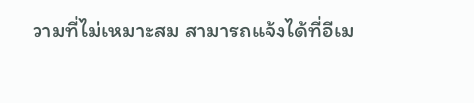วามที่ไม่เหมาะสม สามารถแจ้งได้ที่อีเม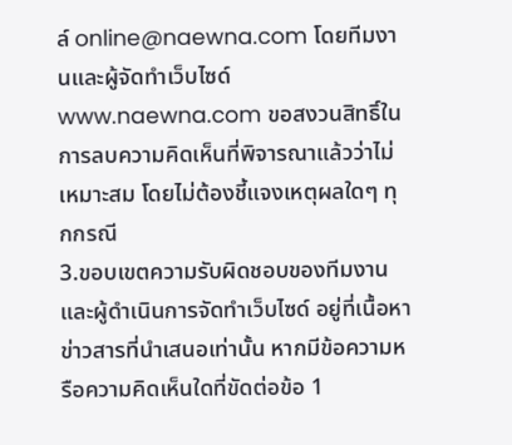ล์ online@naewna.com โดยทีมงานและผู้จัดทำเว็บไซด์ www.naewna.com ขอสงวนสิทธิ์ในการลบความคิดเห็นที่พิจารณาแล้วว่าไม่เหมาะสม โดยไม่ต้องชี้แจงเหตุผลใดๆ ทุกกรณี
3.ขอบเขตความรับผิดชอบของทีมงานและผู้ดำเนินการจัดทำเว็บไซด์ อยู่ที่เนื้อหาข่าวสารที่นำเสนอเท่านั้น หากมีข้อความหรือความคิดเห็นใดที่ขัดต่อข้อ 1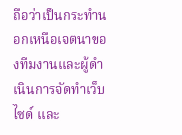ถือว่าเป็นกระทำนอกเหนือเจตนาของทีมงานและผู้ดำเนินการจัดทำเว็บไซด์ และ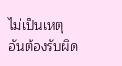ไม่เป็นเหตุอันต้องรับผิด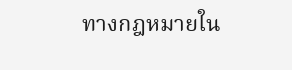ทางกฎหมายใน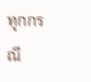ทุกกรณี